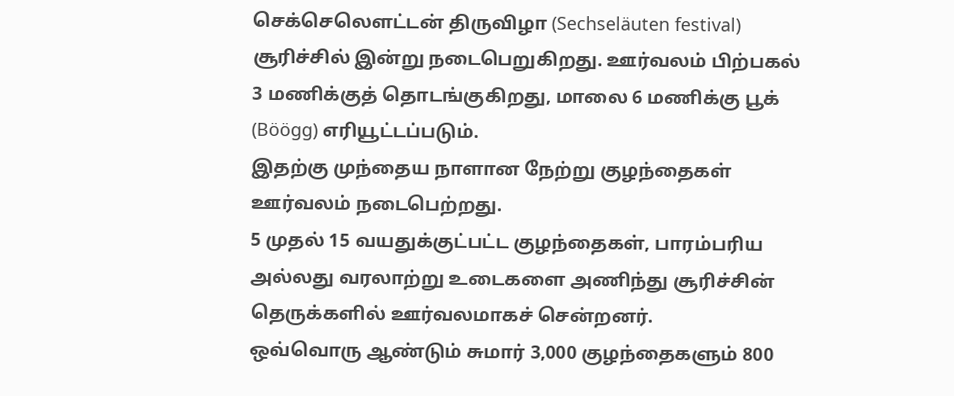செக்செலௌட்டன் திருவிழா (Sechseläuten festival) சூரிச்சில் இன்று நடைபெறுகிறது. ஊர்வலம் பிற்பகல் 3 மணிக்குத் தொடங்குகிறது, மாலை 6 மணிக்கு பூக் (Böögg) எரியூட்டப்படும்.
இதற்கு முந்தைய நாளான நேற்று குழந்தைகள் ஊர்வலம் நடைபெற்றது.
5 முதல் 15 வயதுக்குட்பட்ட குழந்தைகள், பாரம்பரிய அல்லது வரலாற்று உடைகளை அணிந்து சூரிச்சின் தெருக்களில் ஊர்வலமாகச் சென்றனர்.
ஒவ்வொரு ஆண்டும் சுமார் 3,000 குழந்தைகளும் 800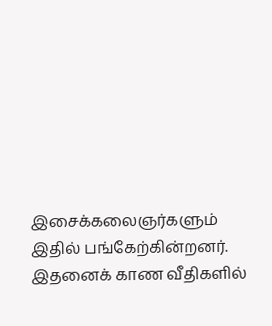இசைக்கலைஞர்களும் இதில் பங்கேற்கின்றனர்.
இதனைக் காண வீதிகளில்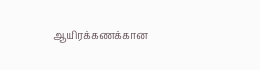ஆயிரக்கணக்கான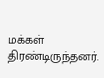மக்கள் திரண்டிருந்தனர்.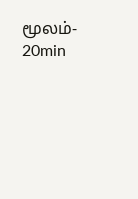மூலம்- 20min